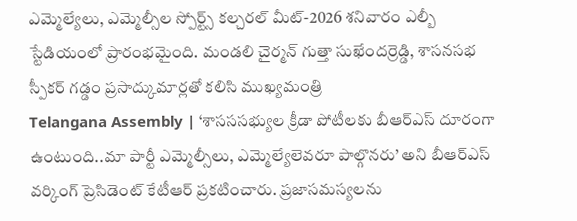ఎమ్మెల్యేలు, ఎమ్మెల్సీల స్పోర్ట్స్ కల్చరల్ మీట్-2026 శనివారం ఎల్బీ స్టేడియంలో ప్రారంభమైంది. మండలి చైర్మన్ గుత్తా సుఖేందర్రెడ్డి, శాసనసభ స్పీకర్ గడ్డం ప్రసాద్కుమార్లతో కలిసి ముఖ్యమంత్రి
Telangana Assembly | ‘శాసససభ్యుల క్రీడా పోటీలకు బీఆర్ఎస్ దూరంగా ఉంటుంది..మా పార్టీ ఎమ్మెల్సీలు, ఎమ్మెల్యేలెవరూ పాల్గొనరు’ అని బీఆర్ఎస్ వర్కింగ్ ప్రెసిడెంట్ కేటీఆర్ ప్రకటించారు. ప్రజాసమస్యలను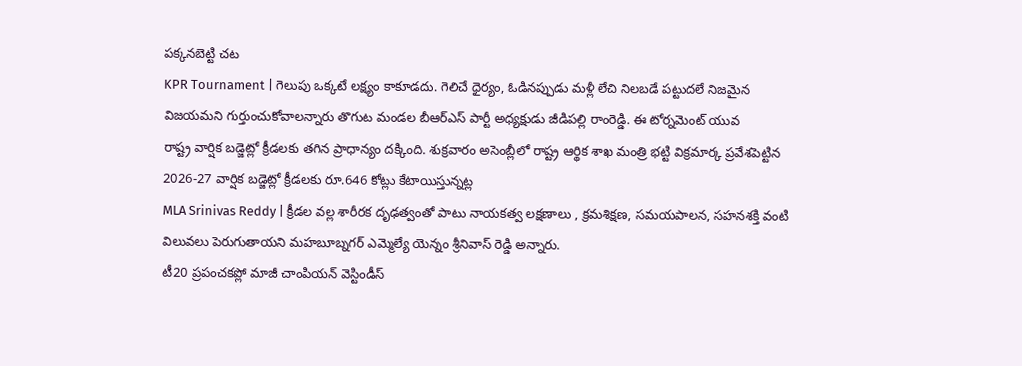పక్కనబెట్టి చట
KPR Tournament | గెలుపు ఒక్కటే లక్ష్యం కాకూడదు. గెలిచే ధైర్యం, ఓడినప్పుడు మళ్లీ లేచి నిలబడే పట్టుదలే నిజమైన విజయమని గుర్తుంచుకోవాలన్నారు తొగుట మండల బీఆర్ఎస్ పార్టీ అధ్యక్షుడు జీడిపల్లి రాంరెడ్డి. ఈ టోర్నమెంట్ యువ
రాష్ట్ర వార్షిక బడ్జెట్లో క్రీడలకు తగిన ప్రాధాన్యం దక్కింది. శుక్రవారం అసెంబ్లీలో రాష్ట్ర ఆర్థిక శాఖ మంత్రి భట్టి విక్రమార్క ప్రవేశపెట్టిన 2026-27 వార్షిక బడ్జెట్లో క్రీడలకు రూ.646 కోట్లు కేటాయిస్తున్నట్ల
MLA Srinivas Reddy | క్రీడల వల్ల శారీరక దృఢత్వంతో పాటు నాయకత్వ లక్షణాలు , క్రమశిక్షణ, సమయపాలన, సహనశక్తి వంటి విలువలు పెరుగుతాయని మహబూబ్నగర్ ఎమ్మెల్యే యెన్నం శ్రీనివాస్ రెడ్డి అన్నారు.
టీ20 ప్రపంచకప్లో మాజీ చాంపియన్ వెస్టిండీస్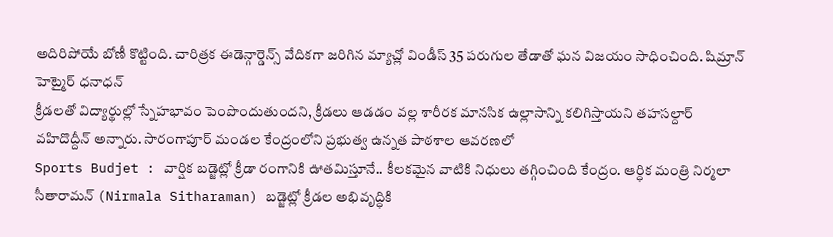అదిరిపోయే బోణీ కొట్టింది. చారిత్రక ఈడెన్గార్డెన్స్ వేదికగా జరిగిన మ్యాచ్లో విండీస్ 35 పరుగుల తేడాతో ఘన విజయం సాధించింది. షిమ్రాన్ హెట్మైర్ ధనాధన్
క్రీడలతో విద్యార్థుల్లో స్నేహభావం పెంపొందుతుందని, క్రీడలు ఆడడం వల్ల శారీరక మానసిక ఉల్లాసాన్ని కలిగిస్తాయని తహసల్దార్ వహిదొద్దీన్ అన్నారు. సారంగాపూర్ మండల కేంద్రంలోని ప్రభుత్వ ఉన్నత పాఠశాల ఆవరణలో
Sports Budjet : వార్షిక బడ్జెట్లో క్రీడా రంగానికి ఊతమిస్తూనే.. కీలకమైన వాటికి నిధులు తగ్గించింది కేంద్రం. ఆర్ధిక మంత్రి నిర్మలా సీతారామన్ (Nirmala Sitharaman) బడ్జెట్లో క్రీడల అభివృద్ధికి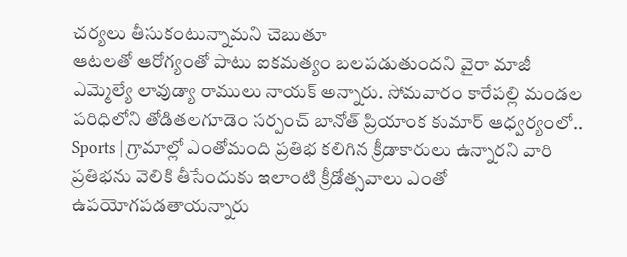చర్యలు తీసుకంటున్నామని చెబుతూ
ఆటలతో ఆరోగ్యంతో పాటు ఐకమత్యం బలపడుతుందని వైరా మాజీ ఎమ్మెల్యే లావుడ్యా రాములు నాయక్ అన్నారు. సోమవారం కారేపల్లి మండల పరిధిలోని తోడితలగూడెం సర్పంచ్ బానోత్ ప్రియాంక కుమార్ ఆధ్వర్యంలో..
Sports | గ్రామాల్లో ఎంతోమంది ప్రతిభ కలిగిన క్రీడాకారులు ఉన్నారని వారి ప్రతిభను వెలికి తీసేందుకు ఇలాంటి క్రీడోత్సవాలు ఎంతో ఉపయోగపడతాయన్నారు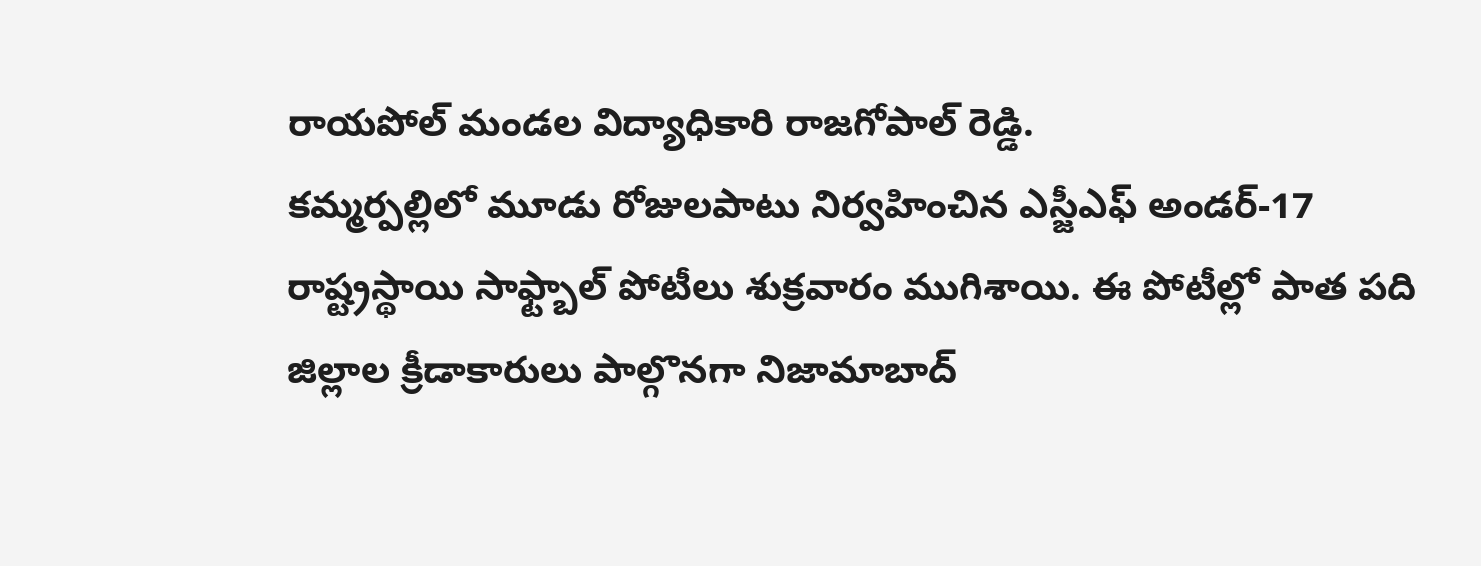రాయపోల్ మండల విద్యాధికారి రాజగోపాల్ రెడ్డి.
కమ్మర్పల్లిలో మూడు రోజులపాటు నిర్వహించిన ఎస్జీఎఫ్ అండర్-17 రాష్ట్రస్థాయి సాఫ్ట్బాల్ పోటీలు శుక్రవారం ముగిశాయి. ఈ పోటీల్లో పాత పది జిల్లాల క్రీడాకారులు పాల్గొనగా నిజామాబాద్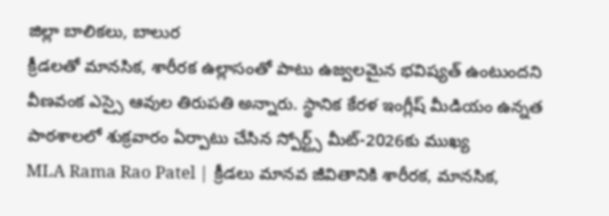జిల్లా బాలికలు, బాలుర
క్రీడలతో మానసిక, శారీరక ఉల్లాసంతో పాటు ఉజ్వలమైన భవిష్యత్ ఉంటుందని వీణవంక ఎస్సై ఆవుల తిరుపతి అన్నారు. స్థానిక కేరళ ఇంగ్లీష్ మీడియం ఉన్నత పాఠశాలలో శుక్రవారం ఏర్పాటు చేసిన స్పోర్ట్స్ మీట్-2026కు ముఖ్య
MLA Rama Rao Patel | క్రీడలు మానవ జీవితానికి శారీరక, మానసిక,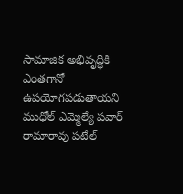సామాజిక అభివృద్ధికి ఎంతగానో ఉపయోగపడుతాయని ముధోల్ ఎమ్మెల్యే పవార్ రామారావు పటేల్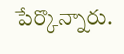పేర్కొన్నారు.